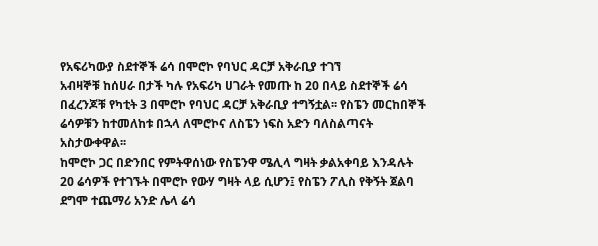የአፍሪካውያ ስደተኞች ሬሳ በሞሮኮ የባህር ዳርቻ አቅራቢያ ተገኘ
አብዛኞቹ ከሰሀራ በታች ካሉ የአፍሪካ ሀገራት የመጡ ከ 20 በላይ ስደተኞች ሬሳ በፈረንጆቹ የካቲት 3 በሞሮኮ የባህር ዳርቻ አቅራቢያ ተግኝቷል፡፡ የስፔን መርከበኞች ሬሳዎቹን ከተመለከቱ በኋላ ለሞሮኮና ለስፔን ነፍስ አድን ባለስልጣናት አስታውቀዋል፡፡
ከሞሮኮ ጋር በድንበር የምትዋሰነው የስፔንዋ ሜሊላ ግዛት ቃልአቀባይ እንዳሉት 20 ሬሳዎች የተገኙት በሞሮኮ የውሃ ግዛት ላይ ሲሆን፤ የስፔን ፖሊስ የቅኝት ጀልባ ደግሞ ተጨማሪ አንድ ሌላ ሬሳ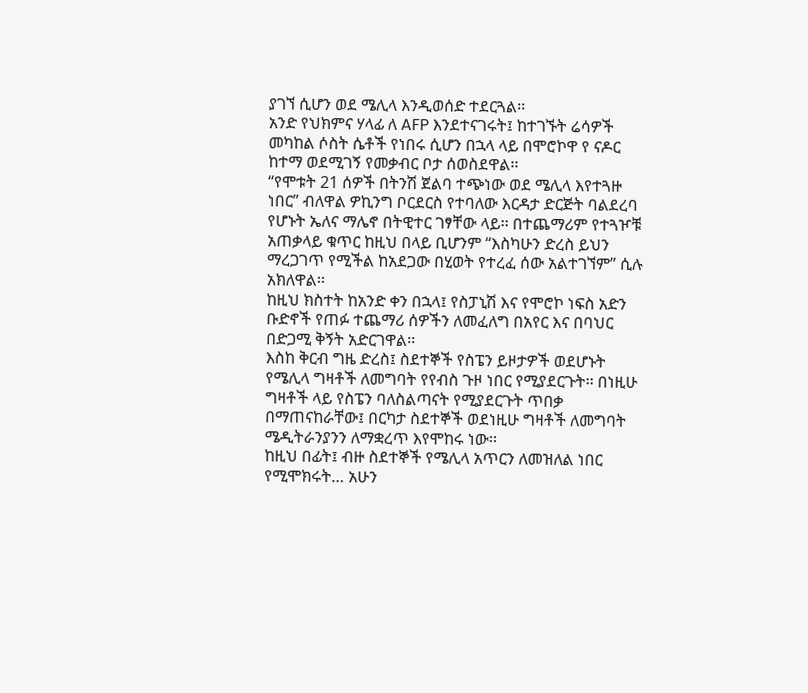ያገኘ ሲሆን ወደ ሜሊላ እንዲወሰድ ተደርጓል፡፡
አንድ የህክምና ሃላፊ ለ AFP እንደተናገሩት፤ ከተገኙት ሬሳዎች መካከል ሶስት ሴቶች የነበሩ ሲሆን በኋላ ላይ በሞሮኮዋ የ ናዶር ከተማ ወደሚገኝ የመቃብር ቦታ ሰወስደዋል፡፡
“የሞቱት 21 ሰዎች በትንሽ ጀልባ ተጭነው ወደ ሜሊላ እየተጓዙ ነበር” ብለዋል ዎኪንግ ቦርደርስ የተባለው እርዳታ ድርጅት ባልደረባ የሆኑት ኤለና ማሌኖ በትዊተር ገፃቸው ላይ፡፡ በተጨማሪም የተጓዦቹ አጠቃላይ ቁጥር ከዚህ በላይ ቢሆንም “እስካሁን ድረስ ይህን ማረጋገጥ የሚችል ከአደጋው በሂወት የተረፈ ሰው አልተገኘም” ሲሉ አክለዋል፡፡
ከዚህ ክስተት ከአንድ ቀን በኋላ፤ የስፓኒሽ እና የሞሮኮ ነፍስ አድን ቡድኖች የጠፉ ተጨማሪ ሰዎችን ለመፈለግ በአየር እና በባህር በድጋሚ ቅኝት አድርገዋል፡፡
እስከ ቅርብ ግዜ ድረስ፤ ስደተኞች የስፔን ይዞታዎች ወደሆኑት የሜሊላ ግዛቶች ለመግባት የየብስ ጉዞ ነበር የሚያደርጉት፡፡ በነዚሁ ግዛቶች ላይ የስፔን ባለስልጣናት የሚያደርጉት ጥበቃ በማጠናከራቸው፤ በርካታ ስደተኞች ወደነዚሁ ግዛቶች ለመግባት ሜዲትራንያንን ለማቋረጥ እየሞከሩ ነው፡፡
ከዚህ በፊት፤ ብዙ ስደተኞች የሜሊላ አጥርን ለመዝለል ነበር የሚሞክሩት… አሁን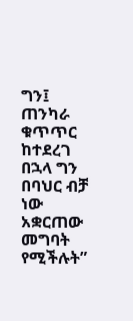ግን፤ ጠንካራ ቁጥጥር ከተደረገ በኋላ ግን በባህር ብቻ ነው አቋርጠው መግባት የሚችሉት”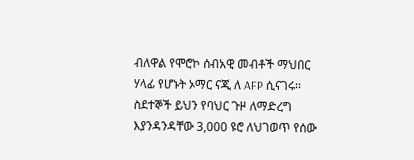ብለዋል የሞሮኮ ሰብአዊ መብቶች ማህበር ሃላፊ የሆኑት ኦማር ናጂ ለ AFP ሲናገሩ፡፡
ስደተኞች ይህን የባህር ጉዞ ለማድረግ እያንዳንዳቸው 3,000 ዩሮ ለህገወጥ የሰው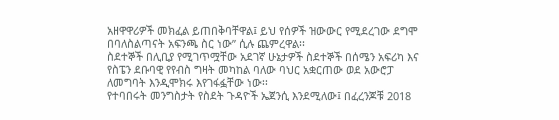አዘዋዋሪዎች መክፈል ይጠበቅባቸዋል፤ ይህ የሰዎች ዝውውር የሚደረገው ደግሞ በባለስልጣናት አፍንጫ ስር ነው” ሲሉ ጨምረዋል፡፡
ስደተኞች በሊቢያ የሚገጥሟቸው አደገኛ ሁኔታዎች ስደተኞች በሰሜን አፍሪካ እና የስፔን ደቡባዊ የየብስ ግዛት መካከል ባለው ባህር አቋርጠው ወደ አውሮፓ ለመግባት እንዲሞክሩ እየገፋፏቸው ነው፡፡
የተባበሩት መንግስታት የስደት ጉዳዮች ኤጀንሲ እንደሚለው፤ በፈረንጆቹ 2018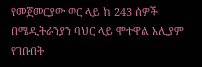የመጀመርያው ወር ላይ ከ 243 ሰዎች በሜዲትራንያን ባህር ላይ ሞተዋል አሊያም የገቡበት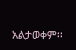አልታወቀም፡፡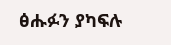ፅሑፉን ያካፍሉ